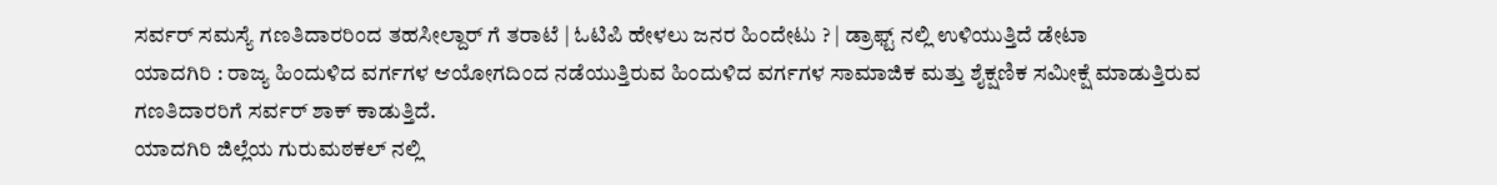ಸರ್ವರ್ ಸಮಸ್ಯೆ ಗಣತಿದಾರರಿಂದ ತಹಸೀಲ್ದಾರ್ ಗೆ ತರಾಟೆ | ಓಟಿಪಿ ಹೇಳಲು ಜನರ ಹಿಂದೇಟು ? | ಡ್ರಾಫ್ಟ್ ನಲ್ಲಿ ಉಳಿಯುತ್ತಿದೆ ಡೇಟಾ
ಯಾದಗಿರಿ : ರಾಜ್ಯ ಹಿಂದುಳಿದ ವರ್ಗಗಳ ಆಯೋಗದಿಂದ ನಡೆಯುತ್ತಿರುವ ಹಿಂದುಳಿದ ವರ್ಗಗಳ ಸಾಮಾಜಿಕ ಮತ್ತು ಶೈಕ್ಷಣಿಕ ಸಮೀಕ್ಷೆ ಮಾಡುತ್ತಿರುವ ಗಣತಿದಾರರಿಗೆ ಸರ್ವರ್ ಶಾಕ್ ಕಾಡುತ್ತಿದೆ.
ಯಾದಗಿರಿ ಜಿಲ್ಲೆಯ ಗುರುಮಠಕಲ್ ನಲ್ಲಿ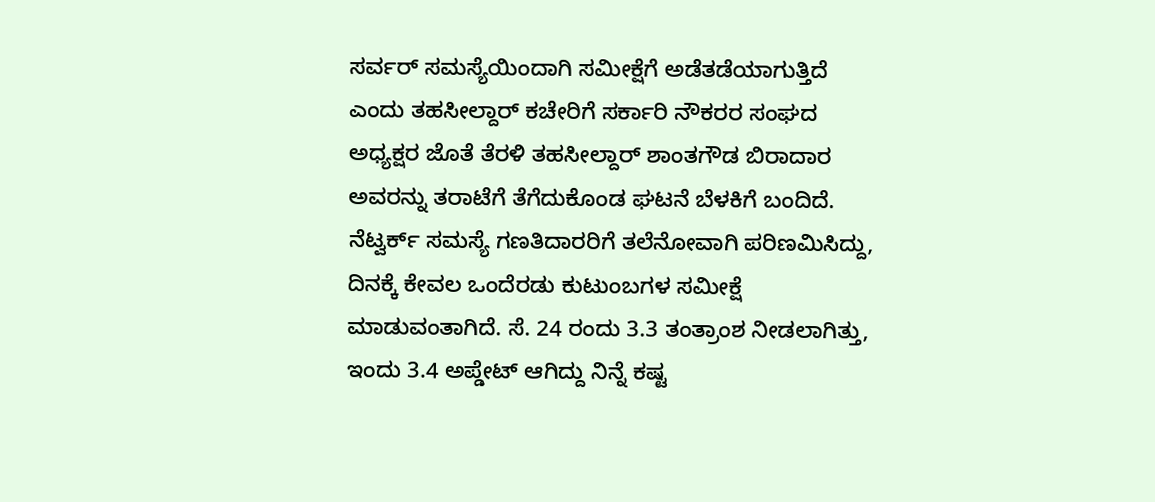ಸರ್ವರ್ ಸಮಸ್ಯೆಯಿಂದಾಗಿ ಸಮೀಕ್ಷೆಗೆ ಅಡೆತಡೆಯಾಗುತ್ತಿದೆ ಎಂದು ತಹಸೀಲ್ದಾರ್ ಕಚೇರಿಗೆ ಸರ್ಕಾರಿ ನೌಕರರ ಸಂಘದ ಅಧ್ಯಕ್ಷರ ಜೊತೆ ತೆರಳಿ ತಹಸೀಲ್ದಾರ್ ಶಾಂತಗೌಡ ಬಿರಾದಾರ ಅವರನ್ನು ತರಾಟೆಗೆ ತೆಗೆದುಕೊಂಡ ಘಟನೆ ಬೆಳಕಿಗೆ ಬಂದಿದೆ.
ನೆಟ್ವರ್ಕ್ ಸಮಸ್ಯೆ ಗಣತಿದಾರರಿಗೆ ತಲೆನೋವಾಗಿ ಪರಿಣಮಿಸಿದ್ದು, ದಿನಕ್ಕೆ ಕೇವಲ ಒಂದೆರಡು ಕುಟುಂಬಗಳ ಸಮೀಕ್ಷೆ ಮಾಡುವಂತಾಗಿದೆ. ಸೆ. 24 ರಂದು 3.3 ತಂತ್ರಾಂಶ ನೀಡಲಾಗಿತ್ತು, ಇಂದು 3.4 ಅಪ್ಡೇಟ್ ಆಗಿದ್ದು ನಿನ್ನೆ ಕಷ್ಟ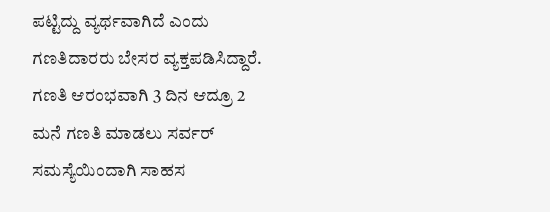ಪಟ್ಟಿದ್ದು ವ್ಯರ್ಥವಾಗಿದೆ ಎಂದು ಗಣತಿದಾರರು ಬೇಸರ ವ್ಯಕ್ತಪಡಿಸಿದ್ದಾರೆ.
ಗಣತಿ ಆರಂಭವಾಗಿ 3 ದಿನ ಆದ್ರೂ 2 ಮನೆ ಗಣತಿ ಮಾಡಲು ಸರ್ವರ್ ಸಮಸ್ಯೆಯಿಂದಾಗಿ ಸಾಹಸ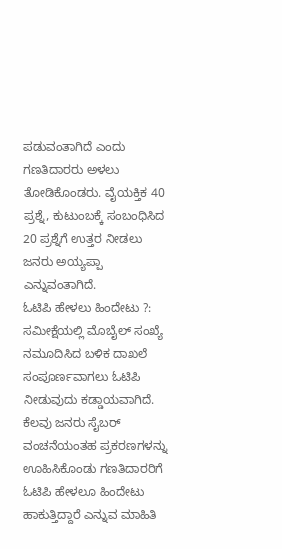ಪಡುವಂತಾಗಿದೆ ಎಂದು ಗಣತಿದಾರರು ಅಳಲು ತೋಡಿಕೊಂಡರು. ವೈಯಕ್ತಿಕ 40 ಪ್ರಶ್ನೆ, ಕುಟುಂಬಕ್ಕೆ ಸಂಬಂಧಿಸಿದ 20 ಪ್ರಶ್ನೆಗೆ ಉತ್ತರ ನೀಡಲು ಜನರು ಅಯ್ಯಪ್ಪಾ ಎನ್ನುವಂತಾಗಿದೆ.
ಓಟಿಪಿ ಹೇಳಲು ಹಿಂದೇಟು ?: ಸಮೀಕ್ಷೆಯಲ್ಲಿ ಮೊಬೈಲ್ ಸಂಖ್ಯೆ ನಮೂದಿಸಿದ ಬಳಿಕ ದಾಖಲೆ ಸಂಪೂರ್ಣವಾಗಲು ಓಟಿಪಿ ನೀಡುವುದು ಕಡ್ಡಾಯವಾಗಿದೆ. ಕೆಲವು ಜನರು ಸೈಬರ್ ವಂಚನೆಯಂತಹ ಪ್ರಕರಣಗಳನ್ನು ಊಹಿಸಿಕೊಂಡು ಗಣತಿದಾರರಿಗೆ ಓಟಿಪಿ ಹೇಳಲೂ ಹಿಂದೇಟು ಹಾಕುತ್ತಿದ್ದಾರೆ ಎನ್ನುವ ಮಾಹಿತಿ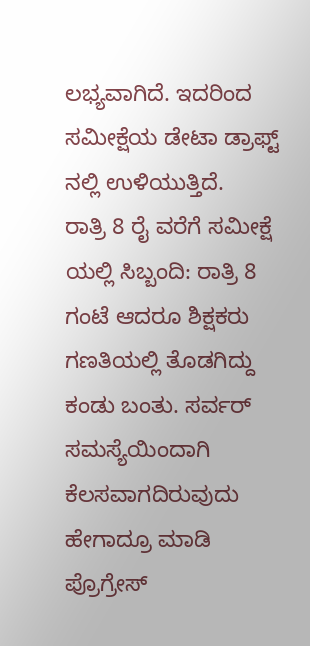ಲಭ್ಯವಾಗಿದೆ. ಇದರಿಂದ ಸಮೀಕ್ಷೆಯ ಡೇಟಾ ಡ್ರಾಫ್ಟ್ ನಲ್ಲಿ ಉಳಿಯುತ್ತಿದೆ.
ರಾತ್ರಿ 8 ರೈ ವರೆಗೆ ಸಮೀಕ್ಷೆ ಯಲ್ಲಿ ಸಿಬ್ಬಂದಿ: ರಾತ್ರಿ 8 ಗಂಟೆ ಆದರೂ ಶಿಕ್ಷಕರು ಗಣತಿಯಲ್ಲಿ ತೊಡಗಿದ್ದು ಕಂಡು ಬಂತು. ಸರ್ವರ್ ಸಮಸ್ಯೆಯಿಂದಾಗಿ ಕೆಲಸವಾಗದಿರುವುದು ಹೇಗಾದ್ರೂ ಮಾಡಿ ಪ್ರೊಗ್ರೇಸ್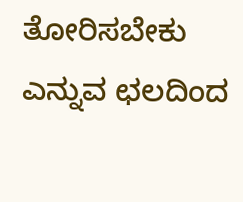ತೋರಿಸಬೇಕು ಎನ್ನುವ ಛಲದಿಂದ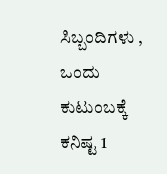ಸಿಬ್ಬಂದಿಗಳು , ಒಂದು ಕುಟುಂಬಕ್ಕೆ ಕನಿಷ್ಟ 1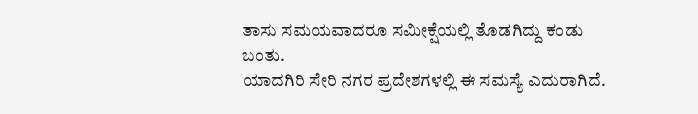ತಾಸು ಸಮಯವಾದರೂ ಸಮೀಕ್ಷೆಯಲ್ಲಿ ತೊಡಗಿದ್ದು ಕಂಡು ಬಂತು.
ಯಾದಗಿರಿ ಸೇರಿ ನಗರ ಪ್ರದೇಶಗಳಲ್ಲಿ ಈ ಸಮಸ್ಯೆ ಎದುರಾಗಿದೆ.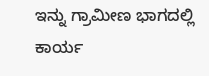ಇನ್ನು ಗ್ರಾಮೀಣ ಭಾಗದಲ್ಲಿ ಕಾರ್ಯ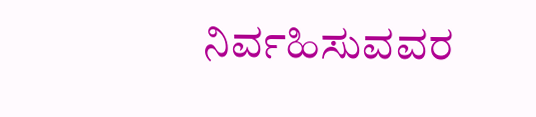ನಿರ್ವಹಿಸುವವರ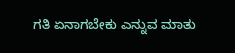ಗತಿ ಏನಾಗಬೇಕು ಎನ್ನುವ ಮಾತು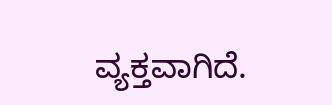ವ್ಯಕ್ತವಾಗಿದೆ.